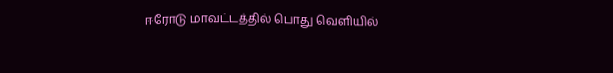ஈரோடு மாவட்டத்தில் பொது வெளியில்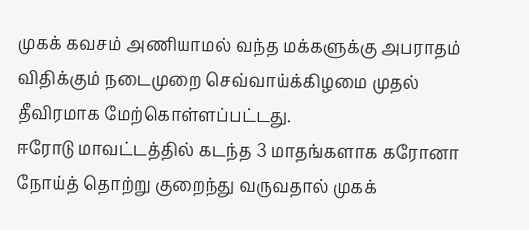முகக் கவசம் அணியாமல் வந்த மக்களுக்கு அபராதம் விதிக்கும் நடைமுறை செவ்வாய்க்கிழமை முதல் தீவிரமாக மேற்கொள்ளப்பட்டது.
ஈரோடு மாவட்டத்தில் கடந்த 3 மாதங்களாக கரோனா நோய்த் தொற்று குறைந்து வருவதால் முகக்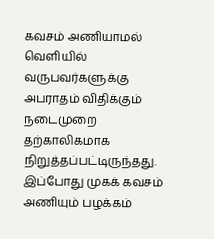கவசம் அணியாமல் வெளியில் வருபவர்களுக்கு அபராதம் விதிக்கும் நடைமுறை தற்காலிகமாக நிறுத்தப்பட்டிருந்தது. இப்போது முகக் கவசம் அணியும் பழக்கம்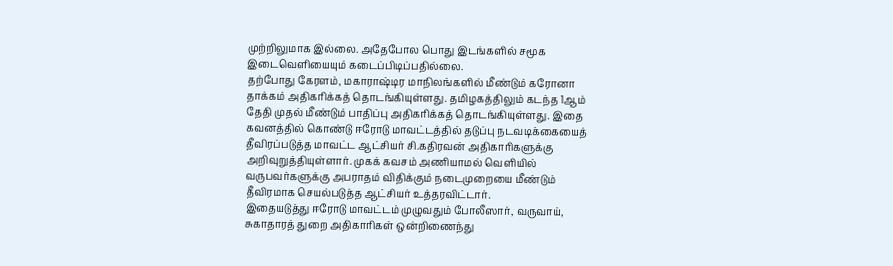முற்றிலுமாக இல்லை. அதேபோல பொது இடங்களில் சமூக இடைவெளியையும் கடைப்பிடிப்பதில்லை.
தற்போது கேரளம், மகாராஷ்டிர மாநிலங்களில் மீண்டும் கரோனா தாக்கம் அதிகரிக்கத் தொடங்கியுள்ளது. தமிழகத்திலும் கடந்த 1ஆம் தேதி முதல் மீண்டும் பாதிப்பு அதிகரிக்கத் தொடங்கியுள்ளது. இதை கவனத்தில் கொண்டு ஈரோடு மாவட்டத்தில் தடுப்பு நடவடிக்கையைத் தீவிரப்படுத்த மாவட்ட ஆட்சியர் சி.கதிரவன் அதிகாரிகளுக்கு அறிவுறுத்தியுள்ளார். முகக் கவசம் அணியாமல் வெளியில் வருபவர்களுக்கு அபராதம் விதிக்கும் நடைமுறையை மீண்டும் தீவிரமாக செயல்படுத்த ஆட்சியர் உத்தரவிட்டார்.
இதையடுத்து ஈரோடு மாவட்டம் முழுவதும் போலீஸார், வருவாய், சுகாதாரத் துறை அதிகாரிகள் ஒன்றிணைந்து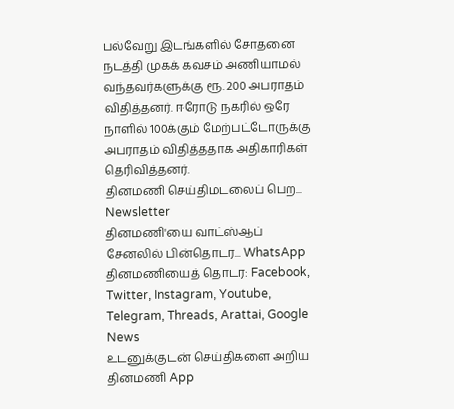பல்வேறு இடங்களில் சோதனை நடத்தி முகக் கவசம் அணியாமல் வந்தவர்களுக்கு ரூ. 200 அபராதம் விதித்தனர். ஈரோடு நகரில் ஒரே நாளில் 100க்கும் மேற்பட்டோருக்கு அபராதம் விதித்ததாக அதிகாரிகள் தெரிவித்தனர்.
தினமணி செய்திமடலைப் பெற... Newsletter
தினமணி'யை வாட்ஸ்ஆப் சேனலில் பின்தொடர... WhatsApp
தினமணியைத் தொடர: Facebook, Twitter, Instagram, Youtube, Telegram, Threads, Arattai, Google News
உடனுக்குடன் செய்திகளை அறிய தினமணி App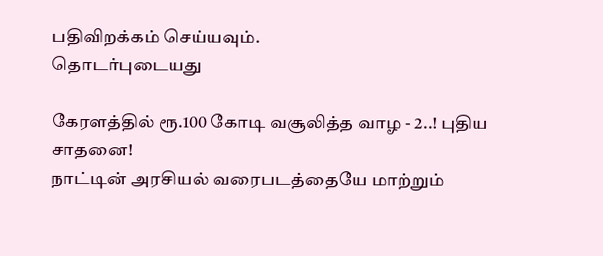பதிவிறக்கம் செய்யவும்.
தொடர்புடையது

கேரளத்தில் ரூ.100 கோடி வசூலித்த வாழ - 2..! புதிய சாதனை!
நாட்டின் அரசியல் வரைபடத்தையே மாற்றும்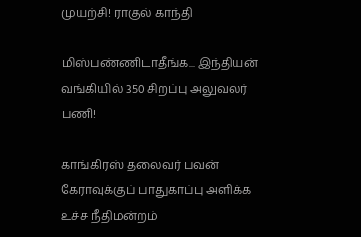முயற்சி! ராகுல் காந்தி

மிஸ்பண்ணிடாதீங்க... இந்தியன் வங்கியில் 350 சிறப்பு அலுவலர் பணி!

காங்கிரஸ் தலைவர் பவன் கேராவுக்குப் பாதுகாப்பு அளிக்க உச்ச நீதிமன்றம்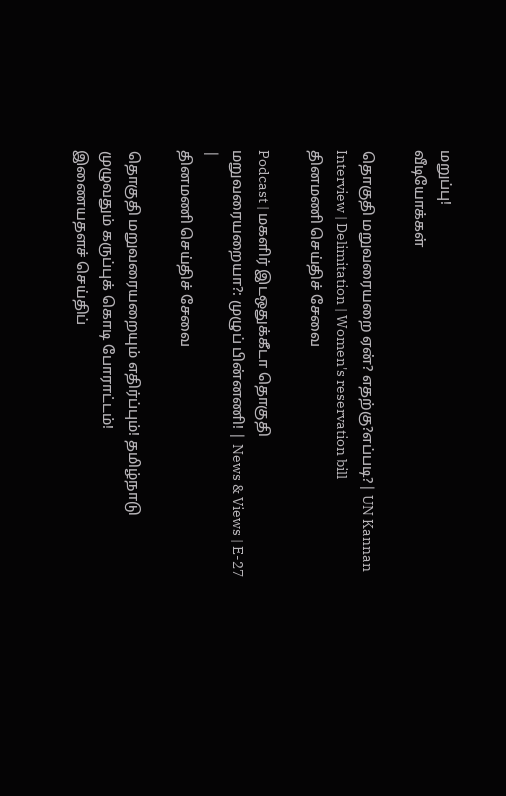மறுப்பு!
வீடியோக்கள்

தொகுதி மறுவரையறை ஏன்? எதற்கு?எப்படி?| UN Kannan Interview | Delimitation | Women's reservation bill
தினமணி செய்திச் சேவை

Podcast | மகளிர் இடஒதுக்கீடா தொகுதி மறுவரையறையா?: முழுப் பின்னணி! | News & Views | E-27 |
தினமணி செய்திச் சேவை

தொகுதி மறுவரையறையும் எதிர்ப்பும்! தமிழ்நாடு முழுவதும் கருப்புக் கொடி போராட்டம்!
இணையதளச் செய்திப்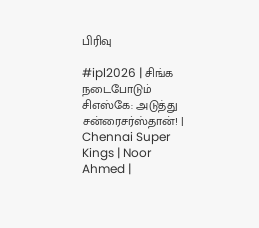பிரிவு

#ipl2026 | சிங்க நடைபோடும் சிஎஸ்கே: அடுத்து சன்ரைசர்ஸ்தான்! | Chennai Super Kings | Noor Ahmed |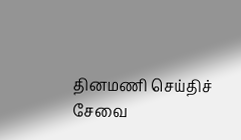தினமணி செய்திச் சேவை